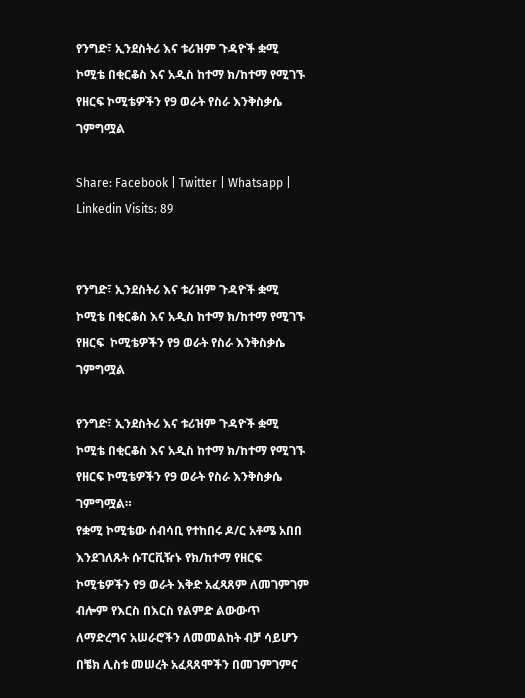የንግድ፣ ኢንደስትሪ እና ቱሪዝም ጉዳዮች ቋሚ ኮሚቴ በቂርቆስ እና አዲስ ከተማ ክ/ከተማ የሚገኙ የዘርፍ ኮሚቴዎችን የ9 ወራት የስራ እንቅስቃሴ ገምግሟል

Share: Facebook | Twitter | Whatsapp | Linkedin Visits: 89


የንግድ፣ ኢንደስትሪ እና ቱሪዝም ጉዳዮች ቋሚ ኮሚቴ በቂርቆስ እና አዲስ ከተማ ክ/ከተማ የሚገኙ የዘርፍ  ኮሚቴዎችን የ9 ወራት የስራ እንቅስቃሴ ገምግሟል

የንግድ፣ ኢንደስትሪ እና ቱሪዝም ጉዳዮች ቋሚ ኮሚቴ በቂርቆስ እና አዲስ ከተማ ክ/ከተማ የሚገኙ የዘርፍ ኮሚቴዎችን የ9 ወራት የስራ እንቅስቃሴ ገምግሟል።
የቋሚ ኮሚቴው ሰብሳቢ የተከበሩ ዶ/ር አቶሜ አበበ እንደገለጹት ሱፐርቪዥኑ የክ/ከተማ የዘርፍ ኮሚቴዎችን የ9 ወራት እቅድ አፈጻጸም ለመገምገም ብሎም የእርስ በእርስ የልምድ ልውውጥ ለማድረግና አሠራሮችን ለመመልከት ብቻ ሳይሆን በቼክ ሊስቱ መሠረት አፈጻጸሞችን በመገምገምና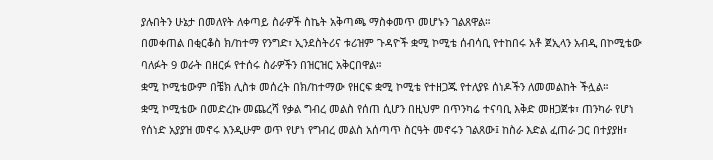ያሉበትን ሁኔታ በመለየት ለቀጣይ ስራዎች ስኬት አቅጣጫ ማስቀመጥ መሆኑን ገልጸዋል።
በመቀጠል በቂርቆስ ክ/ከተማ የንግድ፣ ኢንደስትሪና ቱሪዝም ጉዳዮች ቋሚ ኮሚቴ ሰብሳቢ የተከበሩ አቶ ጀኢላን አብዲ በኮሚቴው ባለፉት 9 ወራት በዘርፉ የተሰሩ ስራዎችን በዝርዝር አቅርበዋል።
ቋሚ ኮሚቴውም በቼክ ሊስቱ መሰረት በክ/ከተማው የዘርፍ ቋሚ ኮሚቴ የተዘጋጁ የተለያዩ ሰነዶችን ለመመልከት ችሏል።
ቋሚ ኮሚቴው በመድረኩ መጨረሻ የቃል ግብረ መልስ የሰጠ ሲሆን በዚህም በጥንካሬ ተናባቢ እቅድ መዘጋጀቱ፣ ጠንካራ የሆነ የሰነድ አያያዝ መኖሩ እንዲሁም ወጥ የሆነ የግብረ መልስ አሰጣጥ ስርዓት መኖሩን ገልጸው፤ ከስራ እድል ፈጠራ ጋር በተያያዘ፣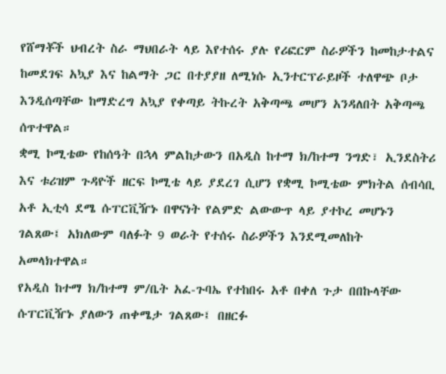የሸማቾች ህብረት ስራ ማህበራት ላይ እየተሰሩ ያሉ የሪፎርም ስራዎችን ከመከታተልና ከመደገፍ አኳያ እና ከልማት ጋር በተያያዘ ለሚነሱ ኢንተርፕራይዞች ተለዋጭ ቦታ እንዲሰጣቸው ከማድረግ አኳያ የቀጣይ ትኩረት አቅጣጫ መሆን አንዳለበት አቅጣጫ ሰጥተዋል።
ቋሚ ኮሚቴው የከሰዓት በኋላ ምልከታውን በአዲስ ከተማ ክ/ከተማ ንግድ፣ ኢንደስትሪ እና ቱሪዝም ጉዳዮች ዘርፍ ኮሚቴ ላይ ያደረገ ሲሆን የቋሚ ኮሚቴው ምክትል ሰብሳቢ አቶ ኢቲሳ ደሜ ሱፐርቪዥኑ በዋናነት የልምድ ልውውጥ ላይ ያተኮረ መሆኑን ገልጸው፤ አክለውም ባለፉት 9 ወራት የተሰሩ ስራዎችን እንደሚመለከት አመላክተዋል።
የአዲስ ከተማ ክ/ከተማ ም/ቤት አፈ-ጉባኤ የተከበሩ አቶ በቀለ ጉታ በበኩላቸው ሱፐርቪዥኑ ያለውን ጠቀሜታ ገልጸው፤ በዘርፉ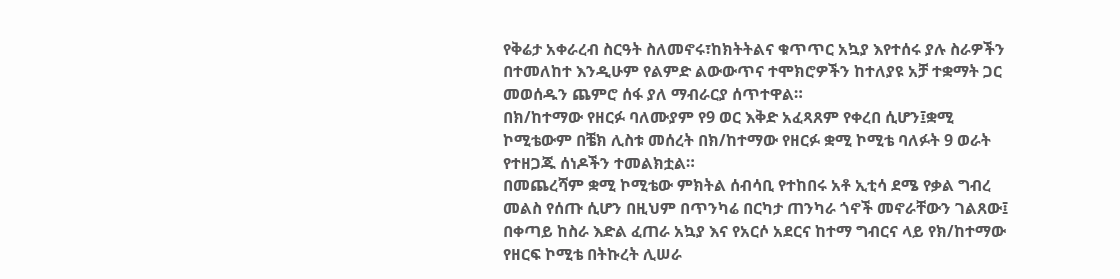የቅሬታ አቀራረብ ስርዓት ስለመኖሩ፣ከክትትልና ቁጥጥር አኳያ እየተሰሩ ያሉ ስራዎችን በተመለከተ እንዲሁም የልምድ ልውውጥና ተሞክሮዎችን ከተለያዩ አቻ ተቋማት ጋር መወሰዱን ጨምሮ ሰፋ ያለ ማብራርያ ሰጥተዋል።
በክ/ከተማው የዘርፉ ባለሙያም የ9 ወር እቅድ አፈጻጸም የቀረበ ሲሆን፤ቋሚ ኮሚቴውም በቼክ ሊስቱ መሰረት በክ/ከተማው የዘርፉ ቋሚ ኮሚቴ ባለፉት 9 ወራት የተዘጋጁ ሰነዶችን ተመልክቷል።
በመጨረሻም ቋሚ ኮሚቴው ምክትል ሰብሳቢ የተከበሩ አቶ ኢቲሳ ደሜ የቃል ግብረ መልስ የሰጡ ሲሆን በዚህም በጥንካሬ በርካታ ጠንካራ ጎኖች መኖራቸውን ገልጸው፤ በቀጣይ ከስራ እድል ፈጠራ አኳያ እና የአርሶ አደርና ከተማ ግብርና ላይ የክ/ከተማው የዘርፍ ኮሚቴ በትኩረት ሊሠራ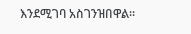እንደሚገባ አስገንዝበዋል።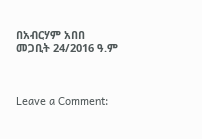በአብርሃም አበበ
መጋቢት 24/2016 ዓ.ም



Leave a Comment: